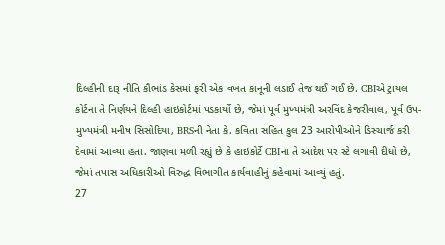દિલ્હીની દારૂ નીતિ કૌભાંડ કેસમાં ફરી એક વખત કાનૂની લડાઈ તેજ થઈ ગઈ છે. CBIએ ટ્રાયલ કોર્ટના તે નિર્ણયને દિલ્હી હાઇકોર્ટમાં પડકાર્યો છે, જેમાં પૂર્વ મુખ્યમંત્રી અરવિંદ કેજરીવાલ, પૂર્વ ઉપ-મુખ્યમંત્રી મનીષ સિસોદિયા, BRSની નેતા કે. કવિતા સહિત કુલ 23 આરોપીઓને ડિસ્ચાર્જ કરી દેવામાં આવ્યા હતા. જાણવા મળી રહ્યું છે કે હાઇકોર્ટે CBIના તે આદેશ પર સ્ટે લગાવી દીધો છે, જેમાં તપાસ અધિકારીઓ વિરુદ્ધ વિભાગીત કાર્યવાહીનું કહેવામાં આવ્યું હતું.
27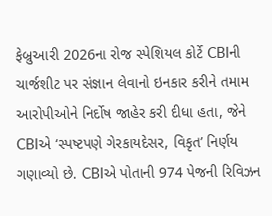ફેબ્રુઆરી 2026ના રોજ સ્પેશિયલ કોર્ટે CBIની ચાર્જશીટ પર સંજ્ઞાન લેવાનો ઇનકાર કરીને તમામ આરોપીઓને નિર્દોષ જાહેર કરી દીધા હતા, જેને CBIએ ‘સ્પષ્ટપણે ગેરકાયદેસર, વિકૃત’ નિર્ણય ગણાવ્યો છે. CBIએ પોતાની 974 પેજની રિવિઝન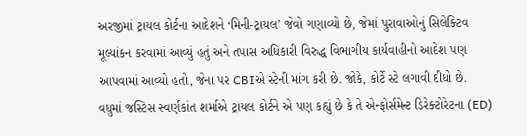અરજીમાં ટ્રાયલ કોર્ટના આદેશને ‘મિની-ટ્રાયલ’ જેવો ગણાવ્યો છે, જેમાં પુરાવાઓનું સિલેક્ટિવ મૂલ્યાંકન કરવામાં આવ્યું હતું અને તપાસ અધિકારી વિરુદ્ધ વિભાગીય કાર્યવાહીનો આદેશ પણ આપવામાં આવ્યો હતો, જેના પર CBIએ સ્ટેની માંગ કરી છે. જોકે, કોર્ટે સ્ટે લગાવી દીધો છે.
વધુમાં જસ્ટિસ સ્વર્ણકાંત શર્માએ ટ્રાયલ કોર્ટને એ પણ કહ્યું છે કે તે એન્ફોર્સમેન્ટ ડિરેક્ટોરેટના (ED)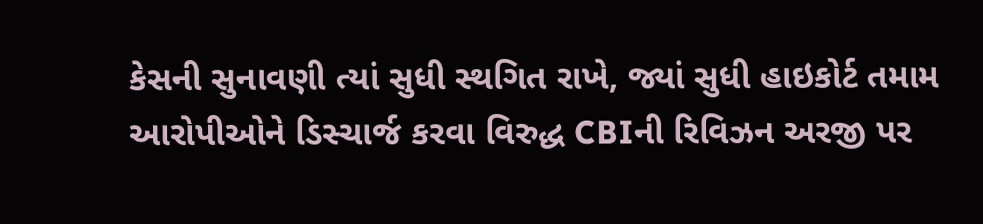કેસની સુનાવણી ત્યાં સુધી સ્થગિત રાખે, જ્યાં સુધી હાઇકોર્ટ તમામ આરોપીઓને ડિસ્ચાર્જ કરવા વિરુદ્ધ CBIની રિવિઝન અરજી પર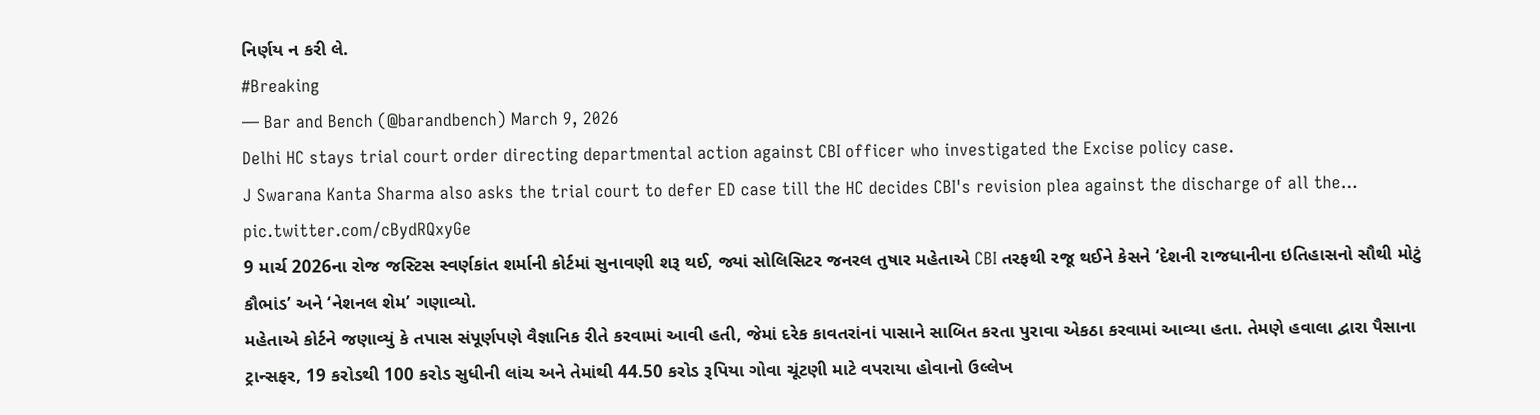નિર્ણય ન કરી લે.
#Breaking
— Bar and Bench (@barandbench) March 9, 2026
Delhi HC stays trial court order directing departmental action against CBI officer who investigated the Excise policy case.
J Swarana Kanta Sharma also asks the trial court to defer ED case till the HC decides CBI's revision plea against the discharge of all the… pic.twitter.com/cBydRQxyGe
9 માર્ચ 2026ના રોજ જસ્ટિસ સ્વર્ણકાંત શર્માની કોર્ટમાં સુનાવણી શરૂ થઈ, જ્યાં સોલિસિટર જનરલ તુષાર મહેતાએ CBI તરફથી રજૂ થઈને કેસને ‘દેશની રાજધાનીના ઇતિહાસનો સૌથી મોટું કૌભાંડ’ અને ‘નેશનલ શેમ’ ગણાવ્યો.
મહેતાએ કોર્ટને જણાવ્યું કે તપાસ સંપૂર્ણપણે વૈજ્ઞાનિક રીતે કરવામાં આવી હતી, જેમાં દરેક કાવતરાંનાં પાસાને સાબિત કરતા પુરાવા એકઠા કરવામાં આવ્યા હતા. તેમણે હવાલા દ્વારા પૈસાના ટ્રાન્સફર, 19 કરોડથી 100 કરોડ સુધીની લાંચ અને તેમાંથી 44.50 કરોડ રૂપિયા ગોવા ચૂંટણી માટે વપરાયા હોવાનો ઉલ્લેખ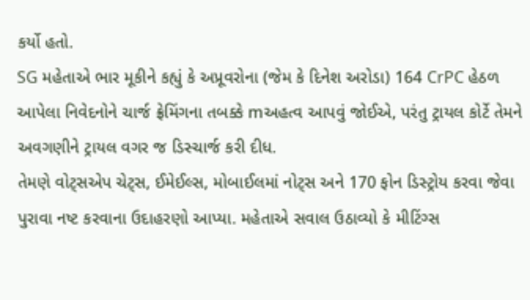કર્યો હતો.
SG મહેતાએ ભાર મૂકીને કહ્યું કે અપ્રૂવરોના (જેમ કે દિનેશ અરોડા) 164 CrPC હેઠળ આપેલા નિવેદનોને ચાર્જ ફ્રેમિંગના તબક્કે mઅહત્વ આપવું જોઈએ, પરંતુ ટ્રાયલ કોર્ટે તેમને અવગણીને ટ્રાયલ વગર જ ડિસ્ચાર્જ કરી દીધ.
તેમણે વોટ્સએપ ચેટ્સ, ઈમેઈલ્સ, મોબાઈલમાં નોટ્સ અને 170 ફોન ડિસ્ટ્રોય કરવા જેવા પુરાવા નષ્ટ કરવાના ઉદાહરણો આપ્યા. મહેતાએ સવાલ ઉઠાવ્યો કે મીટિંગ્સ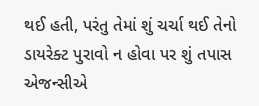થઈ હતી, પરંતુ તેમાં શું ચર્ચા થઈ તેનો ડાયરેક્ટ પુરાવો ન હોવા પર શું તપાસ એજન્સીએ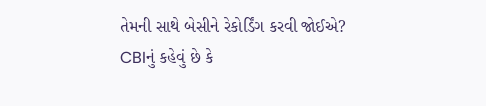તેમની સાથે બેસીને રેકોર્ડિંગ કરવી જોઈએ?
CBIનું કહેવું છે કે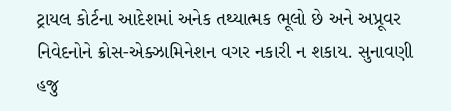ટ્રાયલ કોર્ટના આદેશમાં અનેક તથ્યાત્મક ભૂલો છે અને અપ્રૂવર નિવેદનોને ક્રોસ-એક્ઝામિનેશન વગર નકારી ન શકાય. સુનાવણી હજુ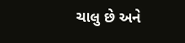ચાલુ છે અને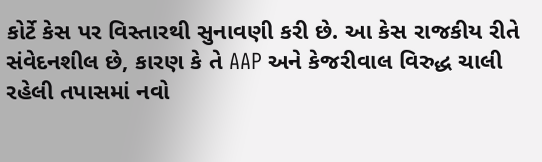કોર્ટે કેસ પર વિસ્તારથી સુનાવણી કરી છે. આ કેસ રાજકીય રીતે સંવેદનશીલ છે, કારણ કે તે AAP અને કેજરીવાલ વિરુદ્ધ ચાલી રહેલી તપાસમાં નવો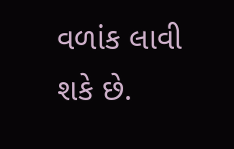વળાંક લાવી શકે છે.